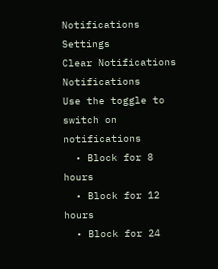Notifications
Settings
Clear Notifications
Notifications
Use the toggle to switch on notifications
  • Block for 8 hours
  • Block for 12 hours
  • Block for 24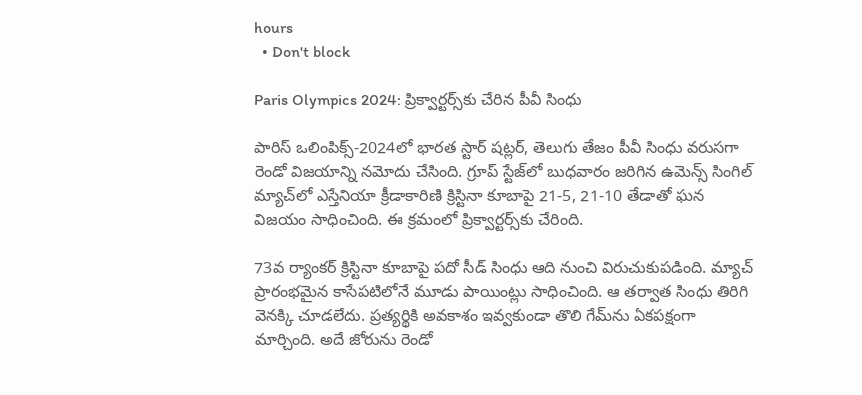hours
  • Don't block

Paris Olympics 2024: ప్రిక్వార్టర్స్‌కు చేరిన పీవీ సింధు

పారిస్ ఒలింపిక్స్‌-2024లో భారత స్టార్ షట్లర్, తెలుగు తేజం పీవీ సింధు వరుసగా రెండో విజయాన్ని నమోదు చేసింది. గ్రూప్ స్టేజ్‌లో బుధవారం జరిగిన ఉమెన్స్ సింగిల్ మ్యాచ్‌లో ఎస్తేనియా క్రీడాకారిణి క్రిస్టినా కూబాపై 21-5, 21-10 తేడాతో ఘన విజయం సాధించింది. ఈ క్రమంలో ప్రిక్వార్టర్స్‌కు చేరింది.

73వ ర్యాంకర్ క్రిస్టినా కూబాపై పదో సీడ్ సింధు ఆది నుంచి విరుచుకుపడింది. మ్యాచ్ ప్రారంభమైన కాసేపటిలోనే మూడు పాయింట్లు సాధించింది. ఆ తర్వాత సింధు తిరిగి వెనక్కి చూడలేదు. ప్రత్యర్థికి అవకాశం ఇవ్వకుండా తొలి గేమ్‌ను ఏకపక్షంగా మార్చింది. అదే జోరును రెండో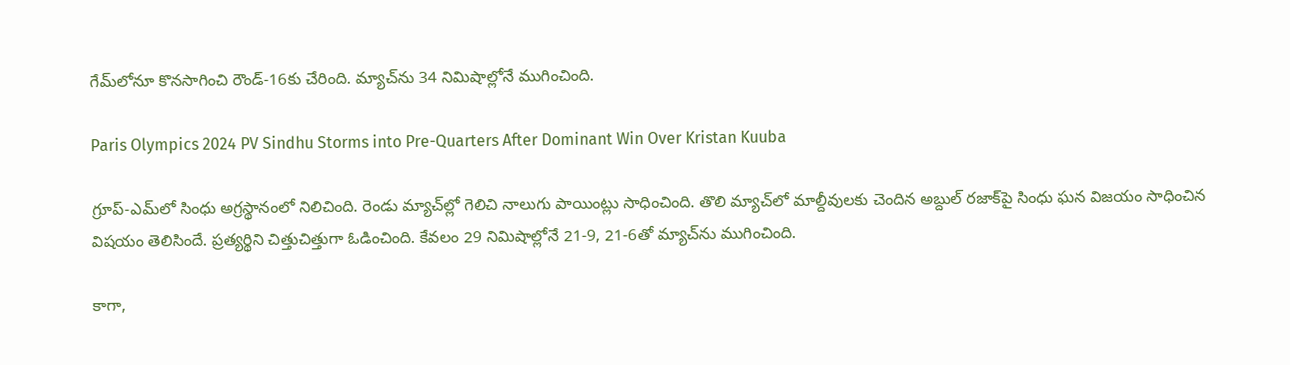గేమ్‌లోనూ కొనసాగించి రౌండ్-16కు చేరింది. మ్యాచ్‌ను 34 నిమిషాల్లోనే ముగించింది.

Paris Olympics 2024 PV Sindhu Storms into Pre-Quarters After Dominant Win Over Kristan Kuuba

గ్రూప్-ఎమ్‌లో సింధు అగ్రస్థానంలో నిలిచింది. రెండు మ్యాచ్‌ల్లో గెలిచి నాలుగు పాయింట్లు సాధించింది. తొలి మ్యాచ్‌లో మాల్దీవులకు చెందిన అబ్దుల్ రజాక్‌పై సింధు ఘన విజయం సాధించిన విషయం తెలిసిందే. ప్రత్యర్థిని చిత్తుచిత్తుగా ఓడించింది. కేవలం 29 నిమిషాల్లోనే 21-9, 21-6తో మ్యాచ్‌ను ముగించింది.

కాగా,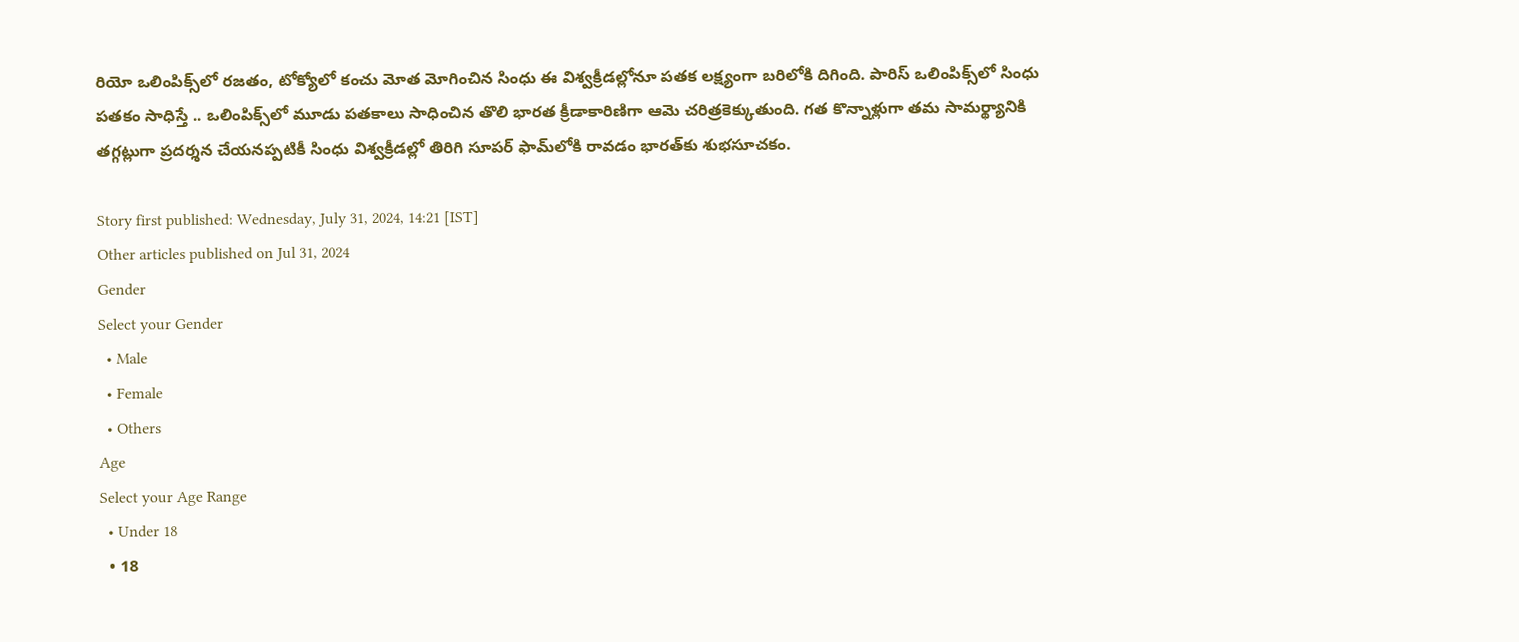రియో ఒలింపిక్స్‌లో రజతం, టోక్యోలో కంచు మోత మోగించిన సింధు ఈ విశ్వక్రీడల్లోనూ పతక లక్ష్యంగా బరిలోకి దిగింది. పారిస్ ఒలింపిక్స్‌లో సింధు పతకం సాధిస్తే .. ఒలింపిక్స్‌లో మూడు పతకాలు సాధించిన తొలి భారత క్రీడాకారిణిగా ఆమె చరిత్రకెక్కుతుంది. గత కొన్నాళ్లుగా తమ సామర్థ్యానికి తగ్గట్లుగా ప్రదర్శన చేయనప్పటికీ సింధు విశ్వక్రీడల్లో తిరిగి సూపర్ ఫామ్‌లోకి రావడం భారత్‌కు శుభసూచకం.

Story first published: Wednesday, July 31, 2024, 14:21 [IST]
Other articles published on Jul 31, 2024
Gender
Select your Gender
  • Male
  • Female
  • Others
Age
Select your Age Range
  • Under 18
  • 18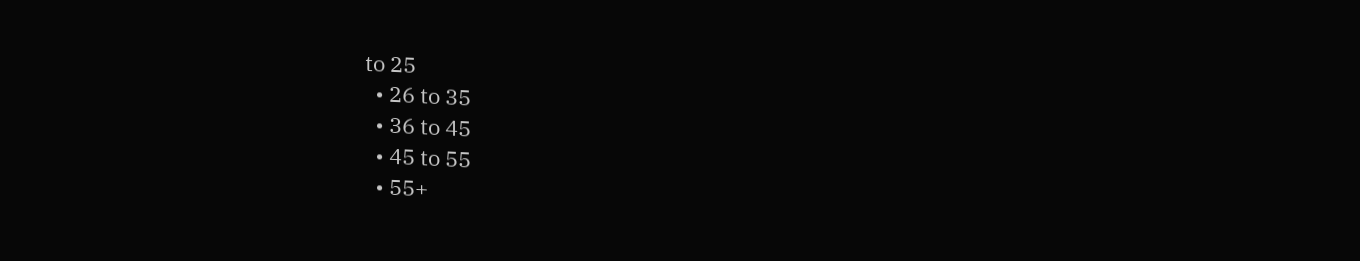to 25
  • 26 to 35
  • 36 to 45
  • 45 to 55
  • 55+